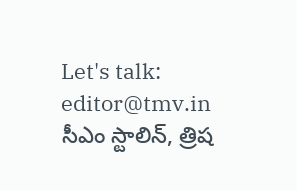Let's talk: editor@tmv.in
సీఎం స్టాలిన్, త్రిష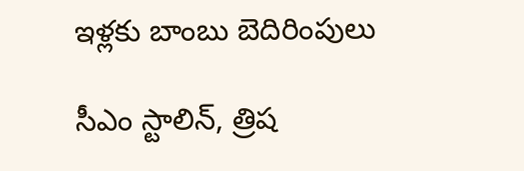ఇళ్లకు బాంబు బెదిరింపులు

సీఎం స్టాలిన్, త్రిష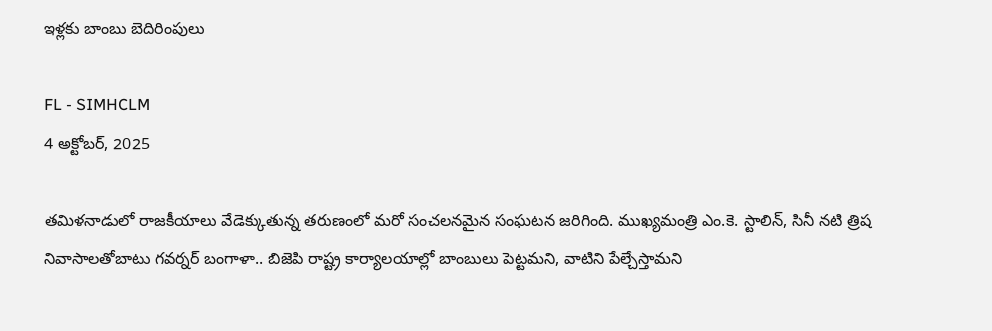ఇళ్లకు బాంబు బెదిరింపులు

FL - SIMHCLM
4 అక్టోబర్, 2025

తమిళనాడులో రాజకీయాలు వేడెక్కుతున్న తరుణంలో మరో సంచలనమైన సంఘటన జరిగింది. ముఖ్యమంత్రి ఎం.కె. స్టాలిన్, సినీ నటి త్రిష నివాసాలతోబాటు గవర్నర్ బంగాళా.. బిజెపి రాష్ట్ర కార్యాలయాల్లో బాంబులు పెట్టమని, వాటిని పేల్చేస్తామని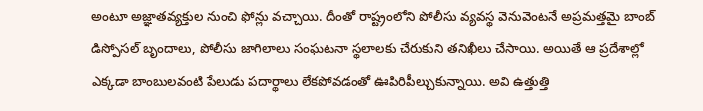అంటూ అజ్ఞాతవ్యక్తుల నుంచి ఫోన్లు వచ్చాయి. దీంతో రాష్ట్రంలోని పోలీసు వ్యవస్థ వెనువెంటనే అప్రమత్తమై బాంబ్ డిస్పోసల్ బృందాలు, పోలీసు జాగిలాలు సంఘటనా స్థలాలకు చేరుకుని తనిఖీలు చేసాయి. అయితే ఆ ప్రదేశాల్లో ఎక్కడా బాంబులవంటి పేలుడు పదార్థాలు లేకపోవడంతో ఊపిరిపీల్చుకున్నాయి. అవి ఉత్తుత్తి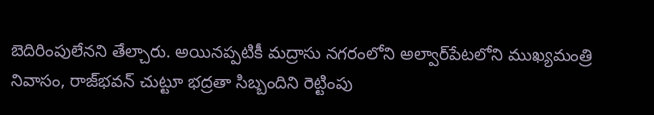బెదిరింపులేనని తేల్చారు. అయినప్పటికీ మద్రాసు నగరంలోని అల్వార్‌పేటలోని ముఖ్యమంత్రి నివాసం, రాజ్‌భవన్ చుట్టూ భద్రతా సిబ్బందిని రెట్టింపు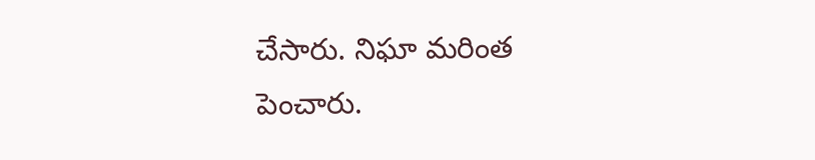చేసారు. నిఘా మరింత పెంచారు.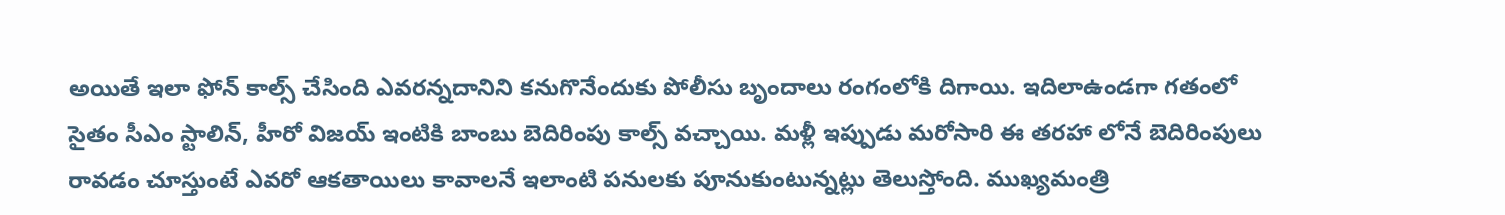అయితే ఇలా ఫోన్ కాల్స్ చేసింది ఎవరన్నదానిని కనుగొనేందుకు పోలీసు బృందాలు రంగంలోకి దిగాయి. ఇదిలాఉండగా గతంలో సైతం సీఎం స్టాలిన్, హీరో విజయ్ ఇంటికి బాంబు బెదిరింపు కాల్స్ వచ్చాయి. మళ్లీ ఇప్పుడు మరోసారి ఈ తరహా లోనే బెదిరింపులు రావడం చూస్తుంటే ఎవరో ఆకతాయిలు కావాలనే ఇలాంటి పనులకు పూనుకుంటున్నట్లు తెలుస్తోంది. ముఖ్యమంత్రి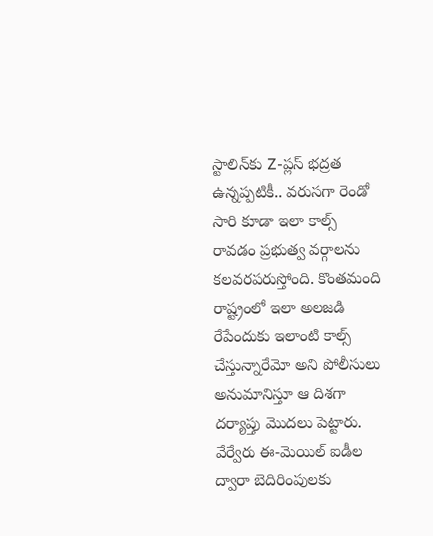స్టాలిన్‌కు Z-ప్లస్ భద్రత ఉన్నప్పటికీ.. వరుసగా రెండో సారి కూడా ఇలా కాల్స్ రావడం ప్రభుత్వ వర్గాలను కలవరపరుస్తోంది. కొంతమంది రాష్ట్రంలో ఇలా అలజడి రేపేందుకు ఇలాంటి కాల్స్ చేస్తున్నారేమో అని పోలీసులు అనుమానిస్తూ ఆ దిశగా దర్యాప్తు మొదలు పెట్టారు. వేర్వేరు ఈ-మెయిల్ ఐడీల ద్వారా బెదిరింపులకు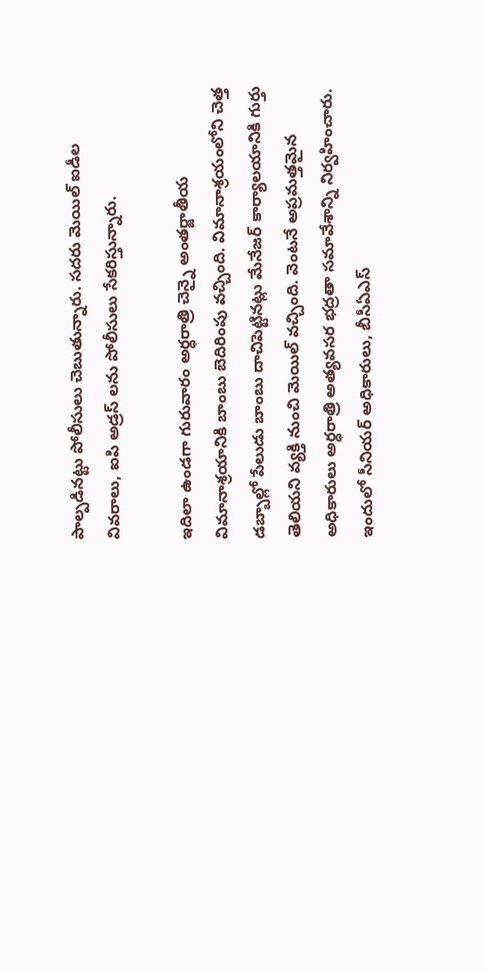పాల్పడినట్టు పోలీసులు చెబుతున్నారు. సదరు మెయిల్ ఐడీల వివరాలు, ఐపి అడ్రస్ లను పోలీసులు సేకరిస్తున్నారు.

ఇదిలా ఉండగా గురువారం అర్ధరాత్రి చెన్నై అంతర్జాతీయ విమానాశ్రయానికి బాంబు బెదిరింపు వచ్చింది. విమానాశ్రయంలోని చెత్త డబ్బాల్లో పేలుడు బాంబు దాచిపెట్టినట్లు మేనేజర్ కార్యాలయానికి గుర్తు తెలియని వ్యక్తి నుంచి మెయిల్ వచ్చింది. వెంటనే అప్రమత్తమైన అధికారులు అర్ధరాత్రి అత్యవసర భద్రతా సమావేశాన్ని నిర్వహించారు. ఇందులో సీనియర్ అధికారులు, బీసీఏఎస్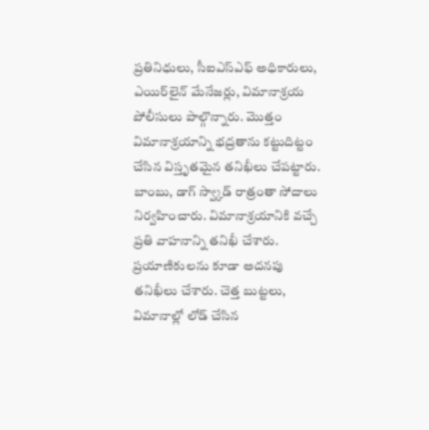ప్రతినిధులు, సీఐఎస్ఎఫ్ అధికారులు, ఎయిర్‌లైన్ మేనేజర్లు, విమానాశ్రయ పోలీసులు పాల్గొన్నారు. మొత్తం విమానాశ్రయాన్ని భద్రతాను కట్టుదిట్టం చేసిన విస్తృతమైన తనిఖీలు చేపట్టారు. బాంబు, డాగ్ స్వ్కాడ్ రాత్రంతా సోదాలు నిర్వహించారు. విమానాశ్రయానికి వచ్చే ప్రతి వాహనాన్ని తనిఖీ చేశారు. ప్రయాణికులను కూడా అదనపు తనిఖీలు చేశారు. చెత్త బుట్టలు, విమానాల్లో లోడ్ చేసిన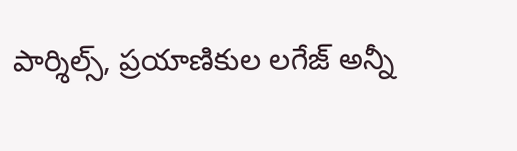పార్శిల్స్, ప్రయాణికుల లగేజ్‌ అన్నీ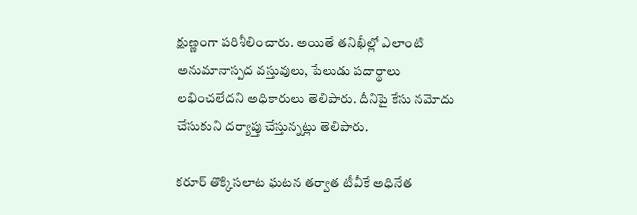క్షుణ్ణంగా పరిశీలించారు. అయితే తనిఖీల్లో ఎలాంటి అనుమానాస్పద వస్తువులు, పేలుడు పదార్థాలు లభించలేదని అధికారులు తెలిపారు. దీనిపై కేసు నమోదు చేసుకుని దర్యాప్తు చేస్తున్నట్లు తెలిపారు.

కరూర్ తొక్కిసలాట ఘటన తర్వాత టీవీకే అధినేత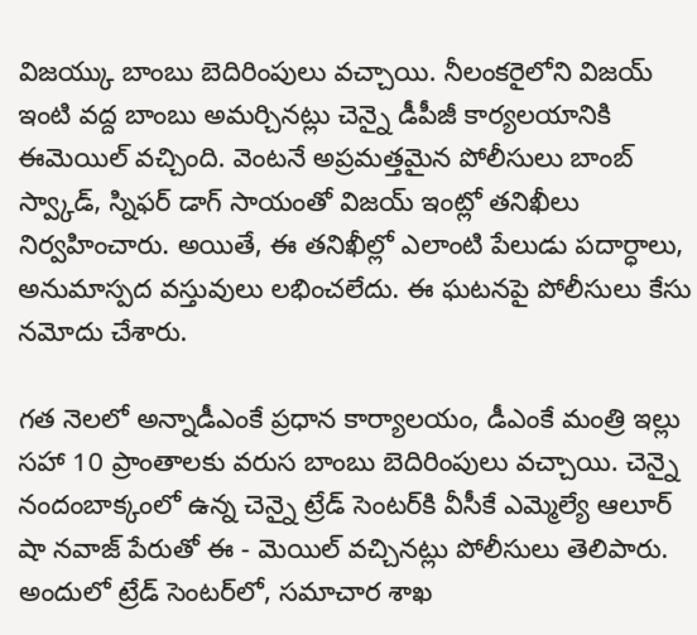విజయ్కు బాంబు బెదిరింపులు వచ్చాయి. నీలంకరైలోని విజయ్ ఇంటి వద్ద బాంబు అమర్చినట్లు చెన్నై డీపీజీ కార్యలయానికి ఈమెయిల్ వచ్చింది. వెంటనే అప్రమత్తమైన పోలీసులు బాంబ్ స్వ్కాడ్, స్నిఫర్ డాగ్ సాయంతో విజయ్ ఇంట్లో తనిఖీలు నిర్వహించారు. అయితే, ఈ తనిఖీల్లో ఎలాంటి పేలుడు పదార్ధాలు, అనుమాస్పద వస్తువులు లభించలేదు. ఈ ఘటనపై పోలీసులు కేసు నమోదు చేశారు.

గత నెలలో అన్నాడీఎంకే ప్రధాన కార్యాలయం, డీఎంకే మంత్రి ఇల్లు సహా 10 ప్రాంతాలకు వరుస బాంబు బెదిరింపులు వచ్చాయి. చెన్నై నందంబాక్కంలో ఉన్న చెన్నై ట్రేడ్ సెంటర్‌కి వీసీకే ఎమ్మెల్యే ఆలూర్ షా నవాజ్ పేరుతో ఈ - మెయిల్ వచ్చినట్లు పోలీసులు తెలిపారు. అందులో ట్రేడ్ సెంటర్‌లో, సమాచార శాఖ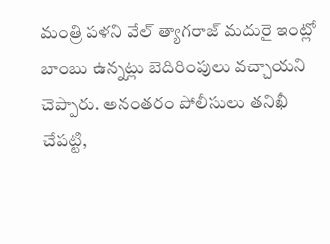మంత్రి పళని వేల్ త్యాగరాజ్ మదురై ఇంట్లో బాంబు ఉన్నట్లు బెదిరింపులు వచ్చాయని చెప్పారు. అనంతరం పోలీసులు తనిఖీ చేపట్టి,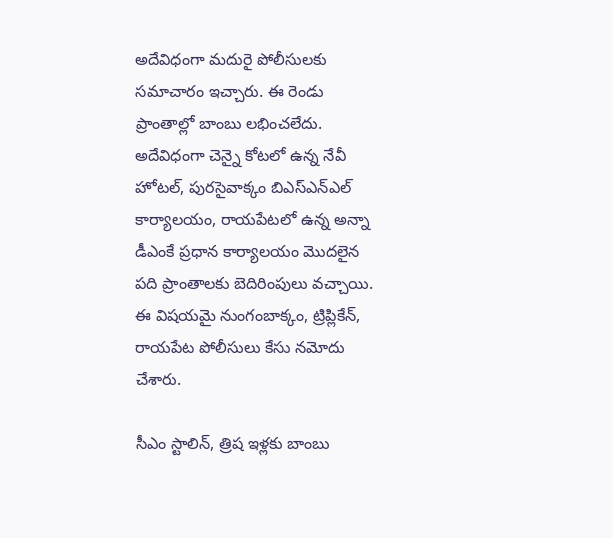అదేవిధంగా మదురై పోలీసులకు సమాచారం ఇచ్చారు. ఈ రెండు ప్రాంతాల్లో బాంబు లభించలేదు. అదేవిధంగా చెన్నై కోటలో ఉన్న నేవీ హోటల్, పురసైవాక్కం బిఎస్ఎన్ఎల్ కార్యాలయం, రాయపేటలో ఉన్న అన్నా డీఎంకే ప్రధాన కార్యాలయం మొదలైన పది ప్రాంతాలకు బెదిరింపులు వచ్చాయి. ఈ విషయమై నుంగంబాక్కం, ట్రిప్లికేన్, రాయపేట పోలీసులు కేసు నమోదు చేశారు.

సీఎం స్టాలిన్, త్రిష ఇళ్లకు బాంబు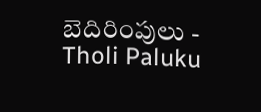బెదిరింపులు - Tholi Paluku